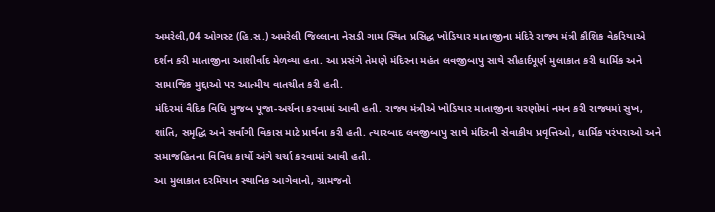અમરેલી,04 ઓગસ્ટ (હિ.સ.) અમરેલી જિલ્લાના નેસડી ગામ સ્થિત પ્રસિદ્ધ ખોડિયાર માતાજીના મંદિરે રાજ્ય મંત્રી કૌશિક વેકરિયાએ દર્શન કરી માતાજીના આશીર્વાદ મેળવ્યા હતા. આ પ્રસંગે તેમણે મંદિરના મહંત લવજીબાપુ સાથે સૌહાર્દપૂર્ણ મુલાકાત કરી ધાર્મિક અને સામાજિક મુદ્દાઓ પર આત્મીય વાતચીત કરી હતી.
મંદિરમાં વૈદિક વિધિ મુજબ પૂજા-અર્ચના કરવામાં આવી હતી. રાજ્ય મંત્રીએ ખોડિયાર માતાજીના ચરણોમાં નમન કરી રાજ્યમાં સુખ, શાંતિ, સમૃદ્ધિ અને સર્વાંગી વિકાસ માટે પ્રાર્થના કરી હતી. ત્યારબાદ લવજીબાપુ સાથે મંદિરની સેવાકીય પ્રવૃત્તિઓ, ધાર્મિક પરંપરાઓ અને સમાજહિતના વિવિધ કાર્યો અંગે ચર્ચા કરવામાં આવી હતી.
આ મુલાકાત દરમિયાન સ્થાનિક આગેવાનો, ગ્રામજનો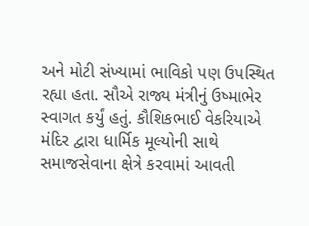અને મોટી સંખ્યામાં ભાવિકો પણ ઉપસ્થિત રહ્યા હતા. સૌએ રાજ્ય મંત્રીનું ઉષ્માભેર સ્વાગત કર્યું હતું. કૌશિકભાઈ વેકરિયાએ મંદિર દ્વારા ધાર્મિક મૂલ્યોની સાથે સમાજસેવાના ક્ષેત્રે કરવામાં આવતી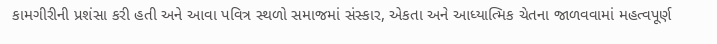કામગીરીની પ્રશંસા કરી હતી અને આવા પવિત્ર સ્થળો સમાજમાં સંસ્કાર, એકતા અને આધ્યાત્મિક ચેતના જાળવવામાં મહત્વપૂર્ણ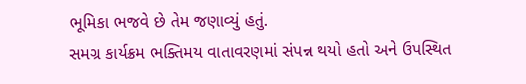ભૂમિકા ભજવે છે તેમ જણાવ્યું હતું.
સમગ્ર કાર્યક્રમ ભક્તિમય વાતાવરણમાં સંપન્ન થયો હતો અને ઉપસ્થિત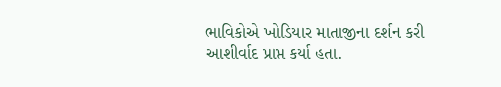ભાવિકોએ ખોડિયાર માતાજીના દર્શન કરી આશીર્વાદ પ્રાપ્ત કર્યા હતા.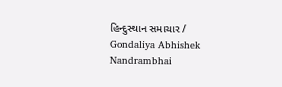હિન્દુસ્થાન સમાચાર / Gondaliya Abhishek Nandrambhai